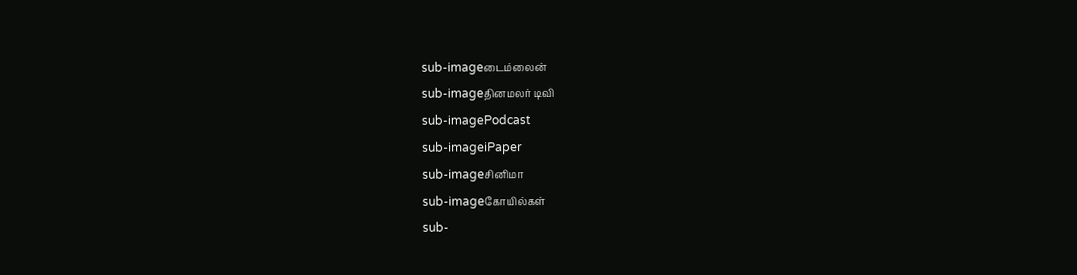sub-imageடைம்லைன்
sub-imageதினமலர் டிவி
sub-imagePodcast
sub-imageiPaper
sub-imageசினிமா
sub-imageகோயில்கள்
sub-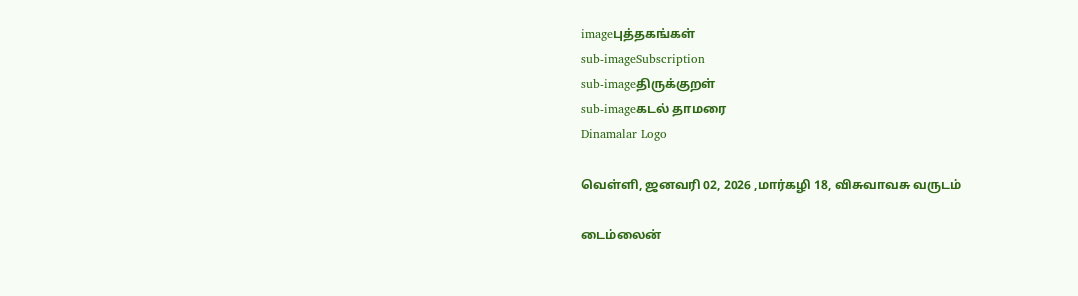imageபுத்தகங்கள்
sub-imageSubscription
sub-imageதிருக்குறள்
sub-imageகடல் தாமரை
Dinamalar Logo

வெள்ளி, ஜனவரி 02, 2026 ,மார்கழி 18, விசுவாவசு வருடம்

டைம்லைன்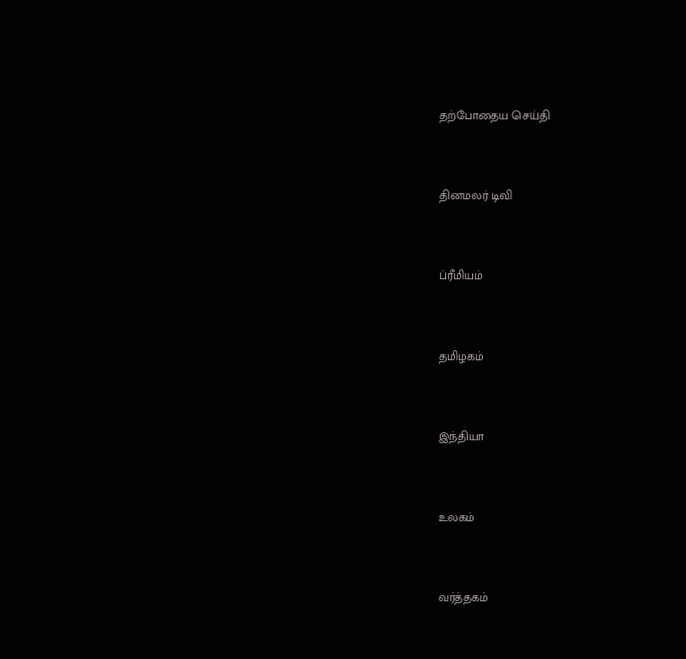தற்போதைய செய்தி


தினமலர் டிவி


ப்ரீமியம்


தமிழகம்


இந்தியா


உலகம்


வர்த்தகம்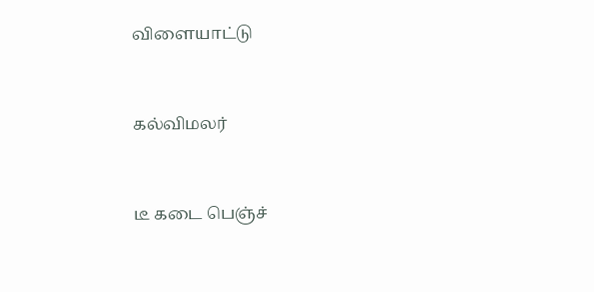விளையாட்டு


கல்விமலர்


டீ கடை பெஞ்ச்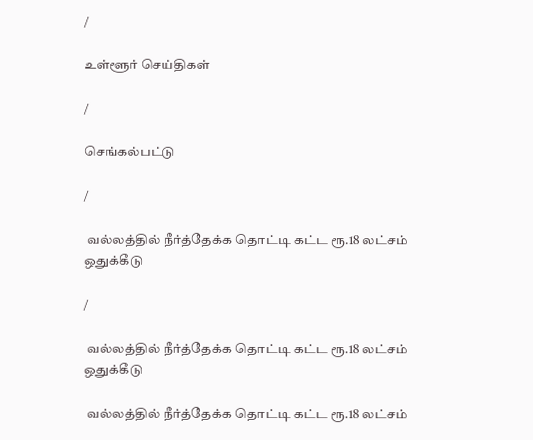/

உள்ளூர் செய்திகள்

/

செங்கல்பட்டு

/

 வல்லத்தில் நீர்த்தேக்க தொட்டி கட்ட ரூ.18 லட்சம் ஒதுக்கீடு

/

 வல்லத்தில் நீர்த்தேக்க தொட்டி கட்ட ரூ.18 லட்சம் ஒதுக்கீடு

 வல்லத்தில் நீர்த்தேக்க தொட்டி கட்ட ரூ.18 லட்சம்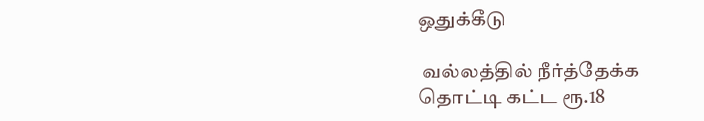ஒதுக்கீடு

 வல்லத்தில் நீர்த்தேக்க தொட்டி கட்ட ரூ.18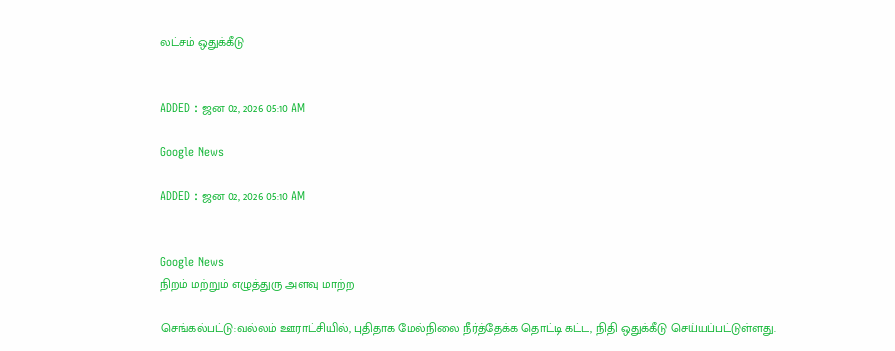லட்சம் ஒதுக்கீடு


ADDED : ஜன 02, 2026 05:10 AM

Google News

ADDED : ஜன 02, 2026 05:10 AM


Google News
நிறம் மற்றும் எழுத்துரு அளவு மாற்ற

செங்கல்பட்டு:வல்லம் ஊராட்சியில், புதிதாக மேல்நிலை நீர்த்தேக்க தொட்டி கட்ட, நிதி ஒதுக்கீடு செய்யப்பட்டுள்ளது.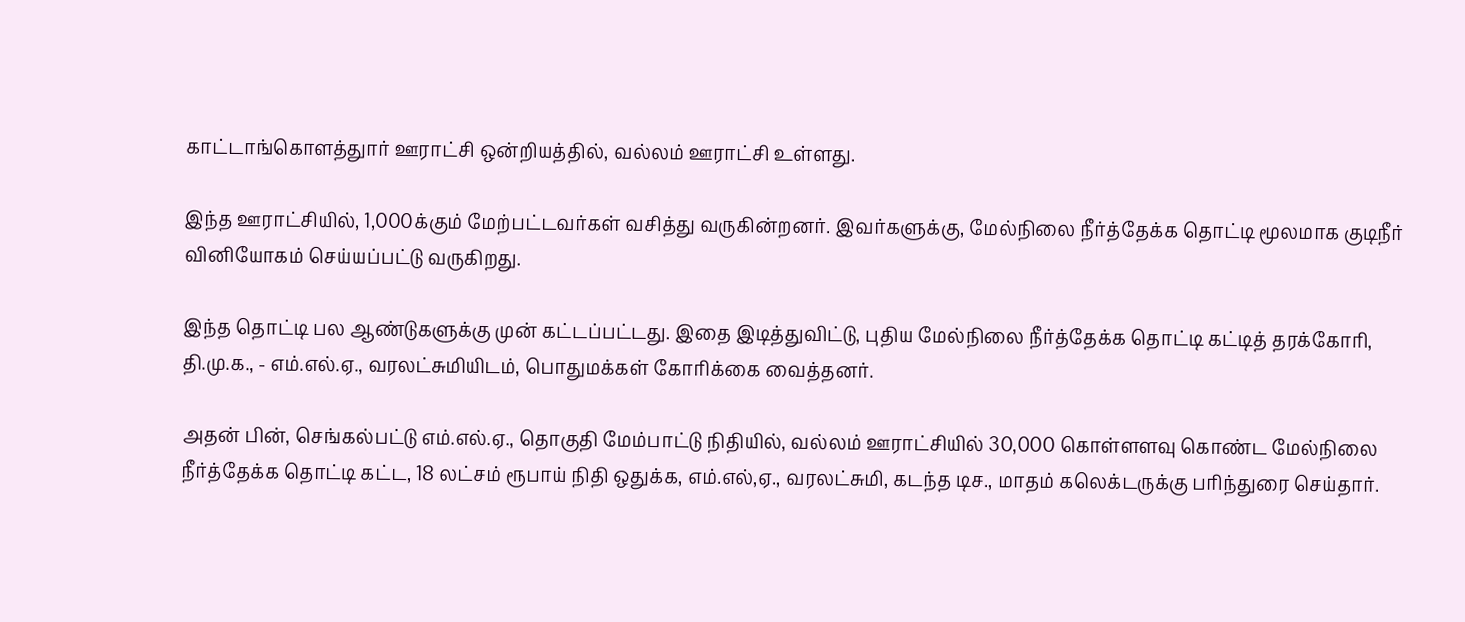காட்டாங்கொளத்துார் ஊராட்சி ஒன்றியத்தில், வல்லம் ஊராட்சி உள்ளது.

இந்த ஊராட்சியில், 1,000க்கும் மேற்பட்டவர்கள் வசித்து வருகின்றனர். இவர்களுக்கு, மேல்நிலை நீர்த்தேக்க தொட்டி மூலமாக குடிநீர் வினியோகம் செய்யப்பட்டு வருகிறது.

இந்த தொட்டி பல ஆண்டுகளுக்கு முன் கட்டப்பட்டது. இதை இடித்துவிட்டு, புதிய மேல்நிலை நீர்த்தேக்க தொட்டி கட்டித் தரக்கோரி, தி.மு.க., - எம்.எல்.ஏ., வரலட்சுமியிடம், பொதுமக்கள் கோரிக்கை வைத்தனர்.

அதன் பின், செங்கல்பட்டு எம்.எல்.ஏ., தொகுதி மேம்பாட்டு நிதியில், வல்லம் ஊராட்சியில் 30,000 கொள்ளளவு கொண்ட மேல்நிலை நீர்த்தேக்க தொட்டி கட்ட, 18 லட்சம் ரூபாய் நிதி ஒதுக்க, எம்.எல்,ஏ., வரலட்சுமி, கடந்த டிச., மாதம் கலெக்டருக்கு பரிந்துரை செய்தார்.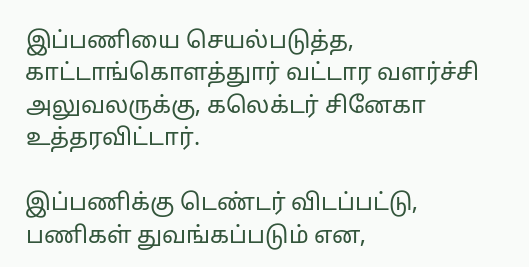இப்பணியை செயல்படுத்த, காட்டாங்கொளத்துார் வட்டார வளர்ச்சி அலுவலருக்கு, கலெக்டர் சினேகா உத்தரவிட்டார்.

இப்பணிக்கு டெண்டர் விடப்பட்டு, பணிகள் துவங்கப்படும் என,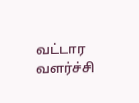வட்டார வளர்ச்சி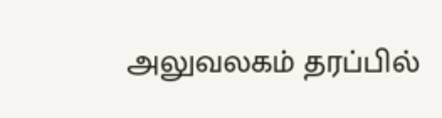அலுவலகம் தரப்பில்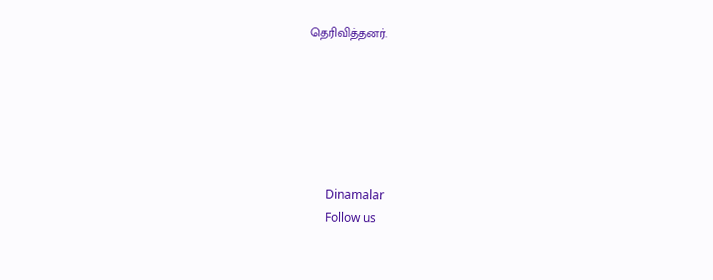தெரிவித்தனர்.






      Dinamalar
      Follow us